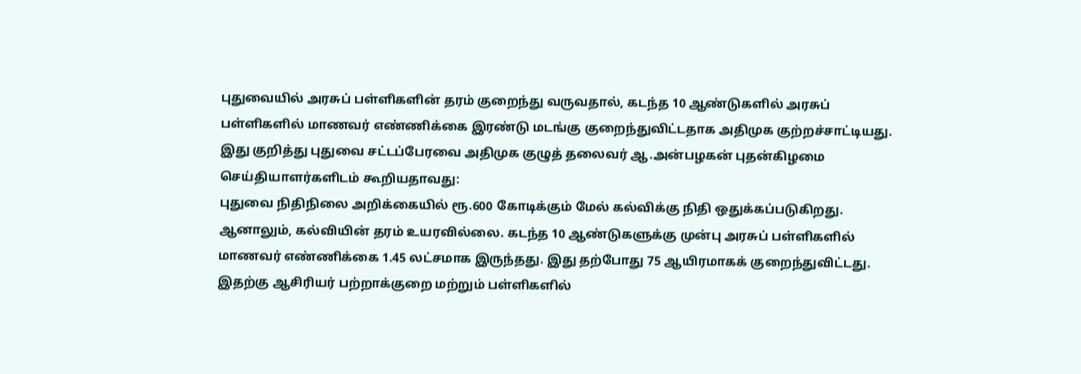புதுவையில் அரசுப் பள்ளிகளின் தரம் குறைந்து வருவதால், கடந்த 10 ஆண்டுகளில் அரசுப் பள்ளிகளில் மாணவர் எண்ணிக்கை இரண்டு மடங்கு குறைந்துவிட்டதாக அதிமுக குற்றச்சாட்டியது.
இது குறித்து புதுவை சட்டப்பேரவை அதிமுக குழுத் தலைவர் ஆ.அன்பழகன் புதன்கிழமை செய்தியாளர்களிடம் கூறியதாவது:
புதுவை நிதிநிலை அறிக்கையில் ரூ.600 கோடிக்கும் மேல் கல்விக்கு நிதி ஒதுக்கப்படுகிறது. ஆனாலும், கல்வியின் தரம் உயரவில்லை. கடந்த 10 ஆண்டுகளுக்கு முன்பு அரசுப் பள்ளிகளில் மாணவர் எண்ணிக்கை 1.45 லட்சமாக இருந்தது. இது தற்போது 75 ஆயிரமாகக் குறைந்துவிட்டது.
இதற்கு ஆசிரியர் பற்றாக்குறை மற்றும் பள்ளிகளில்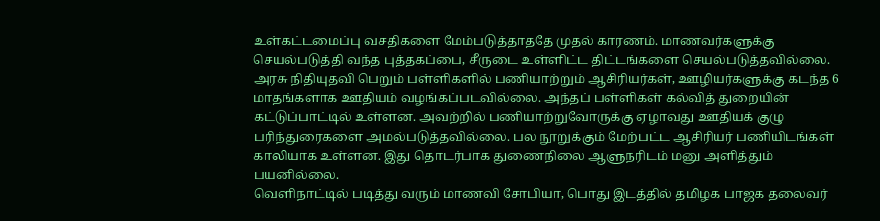உள்கட்டமைப்பு வசதிகளை மேம்படுத்தாததே முதல் காரணம். மாணவர்களுக்கு செயல்படுத்தி வந்த புத்தகப்பை, சீருடை உள்ளிட்ட திட்டங்களை செயல்படுத்தவில்லை.
அரசு நிதியுதவி பெறும் பள்ளிகளில் பணியாற்றும் ஆசிரியர்கள், ஊழியர்களுக்கு கடந்த 6 மாதங்களாக ஊதியம் வழங்கப்படவில்லை. அந்தப் பள்ளிகள் கல்வித் துறையின் கட்டுப்பாட்டில் உள்ளன. அவற்றில் பணியாற்றுவோருக்கு ஏழாவது ஊதியக் குழு பரிந்துரைகளை அமல்படுத்தவில்லை. பல நூறுக்கும் மேற்பட்ட ஆசிரியர் பணியிடங்கள் காலியாக உள்ளன. இது தொடர்பாக துணைநிலை ஆளுநரிடம் மனு அளித்தும் பயனில்லை.
வெளிநாட்டில் படித்து வரும் மாணவி சோபியா, பொது இடத்தில் தமிழக பாஜக தலைவர்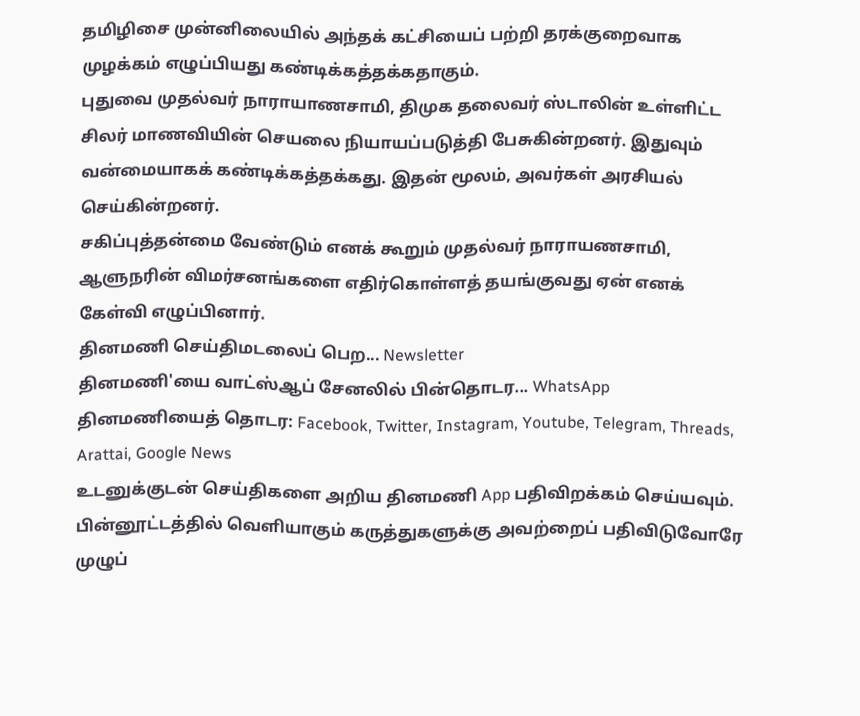தமிழிசை முன்னிலையில் அந்தக் கட்சியைப் பற்றி தரக்குறைவாக முழக்கம் எழுப்பியது கண்டிக்கத்தக்கதாகும்.
புதுவை முதல்வர் நாராயாணசாமி, திமுக தலைவர் ஸ்டாலின் உள்ளிட்ட சிலர் மாணவியின் செயலை நியாயப்படுத்தி பேசுகின்றனர். இதுவும் வன்மையாகக் கண்டிக்கத்தக்கது. இதன் மூலம், அவர்கள் அரசியல் செய்கின்றனர்.
சகிப்புத்தன்மை வேண்டும் எனக் கூறும் முதல்வர் நாராயணசாமி, ஆளுநரின் விமர்சனங்களை எதிர்கொள்ளத் தயங்குவது ஏன் எனக் கேள்வி எழுப்பினார்.
தினமணி செய்திமடலைப் பெற... Newsletter
தினமணி'யை வாட்ஸ்ஆப் சேனலில் பின்தொடர... WhatsApp
தினமணியைத் தொடர: Facebook, Twitter, Instagram, Youtube, Telegram, Threads, Arattai, Google News
உடனுக்குடன் செய்திகளை அறிய தினமணி App பதிவிறக்கம் செய்யவும்.
பின்னூட்டத்தில் வெளியாகும் கருத்துகளுக்கு அவற்றைப் பதிவிடுவோரே முழுப்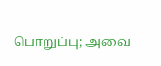பொறுப்பு; அவை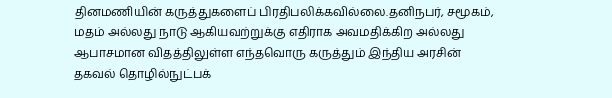தினமணியின் கருத்துகளைப் பிரதிபலிக்கவில்லை.தனிநபர், சமூகம், மதம் அல்லது நாடு ஆகியவற்றுக்கு எதிராக அவமதிக்கிற அல்லது ஆபாசமான விதத்திலுள்ள எந்தவொரு கருத்தும் இந்திய அரசின் தகவல் தொழில்நுட்பக்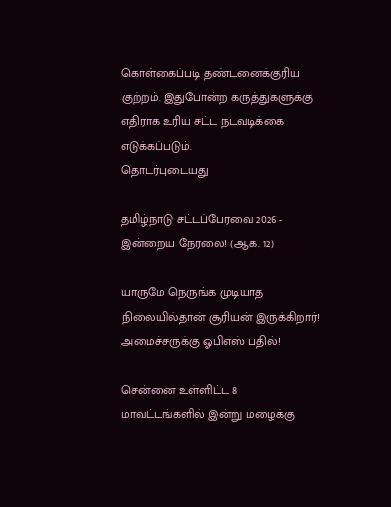கொள்கைப்படி தண்டனைக்குரிய குற்றம். இதுபோன்ற கருத்துகளுக்கு எதிராக உரிய சட்ட நடவடிக்கை எடுக்கப்படும்.
தொடர்புடையது

தமிழ்நாடு சட்டப்பேரவை 2026 - இன்றைய நேரலை! (ஆக. 12)

யாருமே நெருங்க முடியாத நிலையில்தான் சூரியன் இருக்கிறார்! அமைச்சருக்கு ஓபிஎஸ் பதில்!

சென்னை உள்ளிட்ட 8 மாவட்டங்களில் இன்று மழைக்கு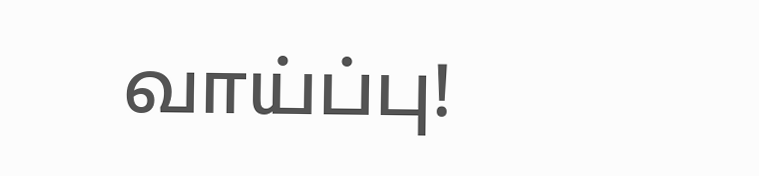வாய்ப்பு!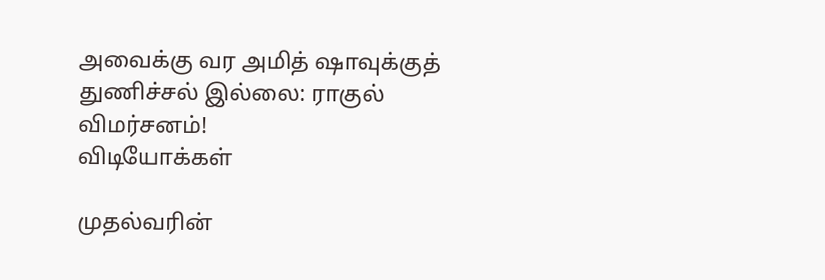அவைக்கு வர அமித் ஷாவுக்குத் துணிச்சல் இல்லை: ராகுல் விமர்சனம்!
விடியோக்கள்

முதல்வரின்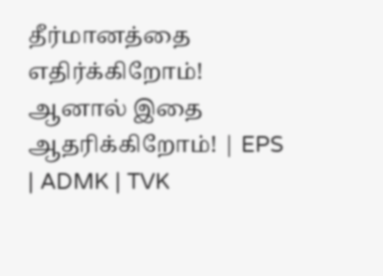தீர்மானத்தை எதிர்க்கிறோம்! ஆனால் இதை ஆதரிக்கிறோம்! | EPS | ADMK | TVK